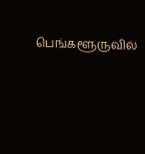பெங்களூருவில்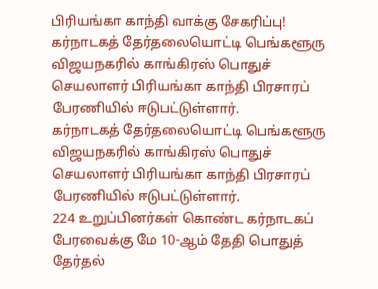பிரியங்கா காந்தி வாக்கு சேகரிப்பு!
கர்நாடகத் தேர்தலையொட்டி பெங்களூரு விஜயநகரில் காங்கிரஸ் பொதுச் செயலாளர் பிரியங்கா காந்தி பிரசாரப் பேரணியில் ஈடுபட்டுள்ளார்.
கர்நாடகத் தேர்தலையொட்டி பெங்களூரு விஜயநகரில் காங்கிரஸ் பொதுச் செயலாளர் பிரியங்கா காந்தி பிரசாரப் பேரணியில் ஈடுபட்டுள்ளார்.
224 உறுப்பினர்கள் கொண்ட கர்நாடகப் பேரவைக்கு மே 10-ஆம் தேதி பொதுத் தேர்தல்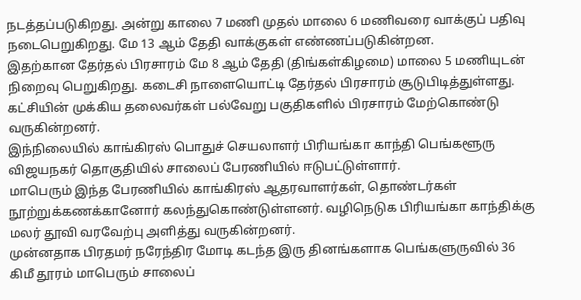நடத்தப்படுகிறது. அன்று காலை 7 மணி முதல் மாலை 6 மணிவரை வாக்குப் பதிவு நடைபெறுகிறது. மே 13 ஆம் தேதி வாக்குகள் எண்ணப்படுகின்றன.
இதற்கான தேர்தல் பிரசாரம் மே 8 ஆம் தேதி (திங்கள்கிழமை) மாலை 5 மணியுடன் நிறைவு பெறுகிறது. கடைசி நாளையொட்டி தேர்தல் பிரசாரம் சூடுபிடித்துள்ளது.
கட்சியின் முக்கிய தலைவர்கள் பல்வேறு பகுதிகளில் பிரசாரம் மேற்கொண்டு வருகின்றனர்.
இந்நிலையில் காங்கிரஸ் பொதுச் செயலாளர் பிரியங்கா காந்தி பெங்களூரு விஜயநகர் தொகுதியில் சாலைப் பேரணியில் ஈடுபட்டுள்ளார்.
மாபெரும் இந்த பேரணியில் காங்கிரஸ் ஆதரவாளர்கள், தொண்டர்கள் நூற்றுக்கணக்கானோர் கலந்துகொண்டுள்ளனர். வழிநெடுக பிரியங்கா காந்திக்கு மலர் தூவி வரவேற்பு அளித்து வருகின்றனர்.
முன்னதாக பிரதமர் நரேந்திர மோடி கடந்த இரு தினங்களாக பெங்களுருவில் 36 கிமீ தூரம் மாபெரும் சாலைப்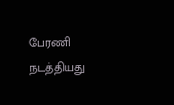பேரணி நடத்தியது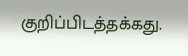குறிப்பிடத்தக்கது.